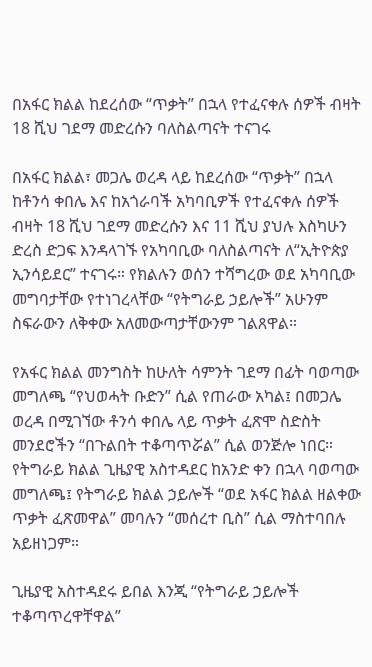በአፋር ክልል ከደረሰው “ጥቃት” በኋላ የተፈናቀሉ ሰዎች ብዛት 18 ሺህ ገደማ መድረሱን ባለስልጣናት ተናገሩ

በአፋር ክልል፣ መጋሌ ወረዳ ላይ ከደረሰው “ጥቃት” በኋላ ከቶንሳ ቀበሌ እና ከአጎራባች አካባቢዎች የተፈናቀሉ ሰዎች ብዛት 18 ሺህ ገደማ መድረሱን እና 11 ሺህ ያህሉ እስካሁን ድረስ ድጋፍ እንዳላገኙ የአካባቢው ባለስልጣናት ለ“ኢትዮጵያ ኢንሳይደር” ተናገሩ። የክልሉን ወሰን ተሻግረው ወደ አካባቢው መግባታቸው የተነገረላቸው “የትግራይ ኃይሎች” አሁንም ስፍራውን ለቅቀው አለመውጣታቸውንም ገልጸዋል።

የአፋር ክልል መንግስት ከሁለት ሳምንት ገደማ በፊት ባወጣው መግለጫ “የህወሓት ቡድን” ሲል የጠራው አካል፤ በመጋሌ ወረዳ በሚገኘው ቶንሳ ቀበሌ ላይ ጥቃት ፈጽሞ ስድስት መንደሮችን “በጉልበት ተቆጣጥሯል” ሲል ወንጅሎ ነበር። የትግራይ ክልል ጊዜያዊ አስተዳደር ከአንድ ቀን በኋላ ባወጣው መግለጫ፤ የትግራይ ክልል ኃይሎች “ወደ አፋር ክልል ዘልቀው ጥቃት ፈጽመዋል” መባሉን “መሰረተ ቢስ” ሲል ማስተባበሉ አይዘነጋም።

ጊዜያዊ አስተዳደሩ ይበል እንጂ “የትግራይ ኃይሎች ተቆጣጥረዋቸዋል”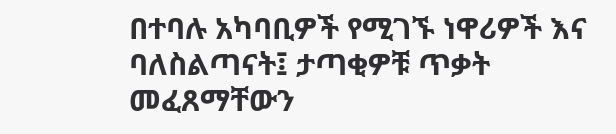በተባሉ አካባቢዎች የሚገኙ ነዋሪዎች እና ባለስልጣናት፤ ታጣቂዎቹ ጥቃት መፈጸማቸውን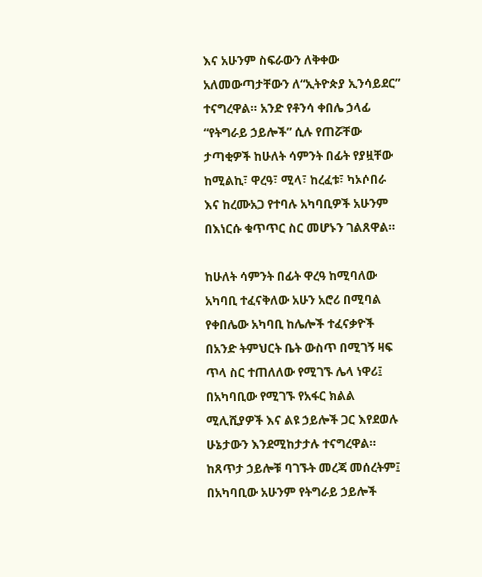እና አሁንም ስፍራውን ለቅቀው አለመውጣታቸውን ለ“ኢትዮጵያ ኢንሳይደር” ተናግረዋል። አንድ የቶንሳ ቀበሌ ኃላፊ “የትግራይ ኃይሎች” ሲሉ የጠሯቸው ታጣቂዎች ከሁለት ሳምንት በፊት የያዟቸው ከሚልኪ፣ ዋረዓ፣ ሚላ፣ ከረፈቱ፣ ካኦሶበራ እና ከረሙአጋ የተባሉ አካባቢዎች አሁንም በእነርሱ ቁጥጥር ስር መሆኑን ገልጸዋል።

ከሁለት ሳምንት በፊት ዋረዓ ከሚባለው አካባቢ ተፈናቅለው አሁን አሮሪ በሚባል የቀበሌው አካባቢ ከሌሎች ተፈናቃዮች በአንድ ትምህርት ቤት ውስጥ በሚገኝ ዛፍ ጥላ ስር ተጠለለው የሚገኙ ሌላ ነዋሪ፤ በአካባቢው የሚገኙ የአፋር ክልል ሚሊሺያዎች እና ልዩ ኃይሎች ጋር እየደወሉ ሁኔታውን እንደሚከታታሉ ተናግረዋል። ከጸጥታ ኃይሎቹ ባገኙት መረጃ መሰረትም፤ በአካባቢው አሁንም የትግራይ ኃይሎች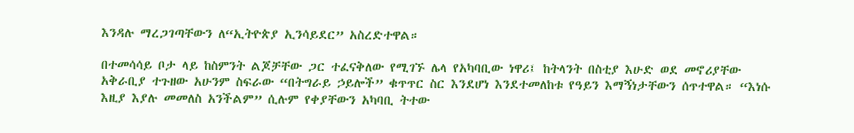እንዳሉ ማረጋገጣቸውን ለ“ኢትዮጵያ ኢንሳይደር” አስረድተዋል።

በተመሳሳይ ቦታ ላይ ከስምንት ልጆቻቸው ጋር ተፈናቅለው የሚገኙ ሌላ የአካባቢው ነዋሪ፤ ከትላንት በስቲያ እሁድ ወደ መኖሪያቸው አቅራቢያ ተጉዘው አሁንም ስፍራው “በትግራይ ኃይሎች” ቁጥጥር ስር እንደሆነ እንደተመለከቱ የዓይን እማኝነታቸውን ሰጥተዋል። “እነሱ እዚያ እያሉ መመለስ አንችልም” ሲሉም የቀያቸውን አካባቢ ትተው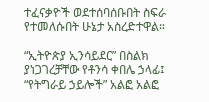ተፈናቃዮች ወደተሰባሰቡበት ስፍራ የተመለሱበት ሁኔታ አስረድተዋል።

“ኢትዮጵያ ኢንሳይደር” በስልክ ያነጋገረቻቸው የቶንሳ ቀበሌ ኃላፊ፤ “የትግራይ ኃይሎች” አልፎ አልፎ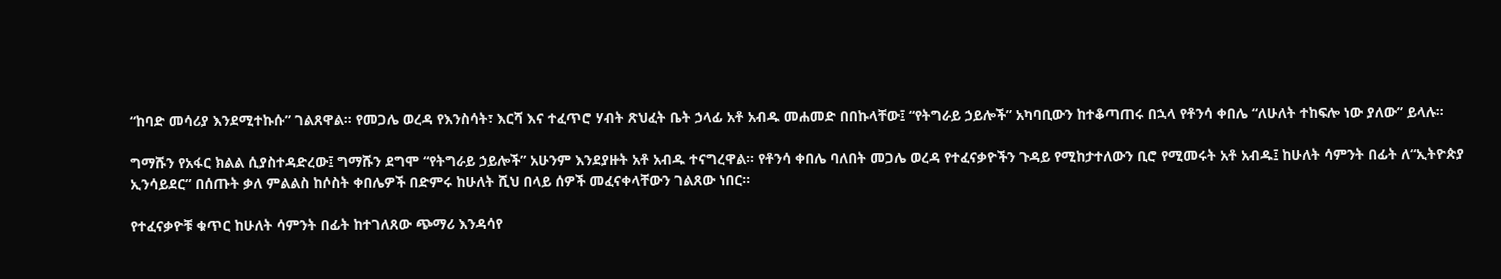“ከባድ መሳሪያ እንደሚተኩሱ” ገልጸዋል። የመጋሌ ወረዳ የእንስሳት፣ እርሻ እና ተፈጥሮ ሃብት ጽህፈት ቤት ኃላፊ አቶ አብዱ መሐመድ በበኩላቸው፤ “የትግራይ ኃይሎች” አካባቢውን ከተቆጣጠሩ በኋላ የቶንሳ ቀበሌ “ለሁለት ተከፍሎ ነው ያለው” ይላሉ።

ግማሹን የአፋር ክልል ሲያስተዳድረው፤ ግማሹን ደግሞ “የትግራይ ኃይሎች” አሁንም እንደያዙት አቶ አብዱ ተናግረዋል። የቶንሳ ቀበሌ ባለበት መጋሌ ወረዳ የተፈናቃዮችን ጉዳይ የሚከታተለውን ቢሮ የሚመሩት አቶ አብዱ፤ ከሁለት ሳምንት በፊት ለ“ኢትዮጵያ ኢንሳይደር” በሰጡት ቃለ ምልልስ ከሶስት ቀበሌዎች በድምሩ ከሁለት ሺህ በላይ ሰዎች መፈናቀላቸውን ገልጸው ነበር።

የተፈናቃዮቹ ቁጥር ከሁለት ሳምንት በፊት ከተገለጸው ጭማሪ እንዳሳየ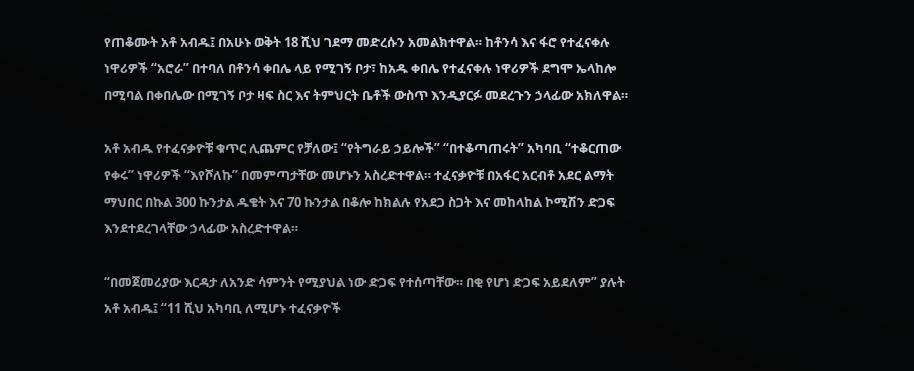የጠቆሙት አቶ አብዱ፤ በአሁኑ ወቅት 18 ሺህ ገደማ መድረሱን አመልክተዋል። ከቶንሳ እና ፋሮ የተፈናቀሉ ነዋሪዎች “አሮራ” በተባለ በቶንሳ ቀበሌ ላይ የሚገኝ ቦታ፣ ከአዱ ቀበሌ የተፈናቀሉ ነዋሪዎች ደግሞ ኤላከሎ በሚባል በቀበሌው በሚገኝ ቦታ ዛፍ ስር እና ትምህርት ቤቶች ውስጥ እንዲያርፉ መደረጉን ኃላፊው አክለዋል።

አቶ አብዱ የተፈናቃዮቹ ቁጥር ሊጨምር የቻለው፤ “የትግራይ ኃይሎች” “በተቆጣጠሩት” አካባቢ “ተቆርጠው የቀሩ” ነዋሪዎች “እየሾለኩ” በመምጣታቸው መሆኑን አስረድተዋል። ተፈናቃዮቹ በአፋር አርብቶ አደር ልማት ማህበር በኩል 300 ኩንታል ዱቄት እና 70 ኩንታል በቆሎ ከክልሉ የአደጋ ስጋት እና መከላከል ኮሚሽን ድጋፍ እንደተደረገላቸው ኃላፊው አስረድተዋል።

“በመጀመሪያው እርዳታ ለአንድ ሳምንት የሚያህል ነው ድጋፍ የተሰጣቸው። በቂ የሆነ ድጋፍ አይደለም” ያሉት አቶ አብዱ፤ “11 ሺህ አካባቢ ለሚሆኑ ተፈናቃዮች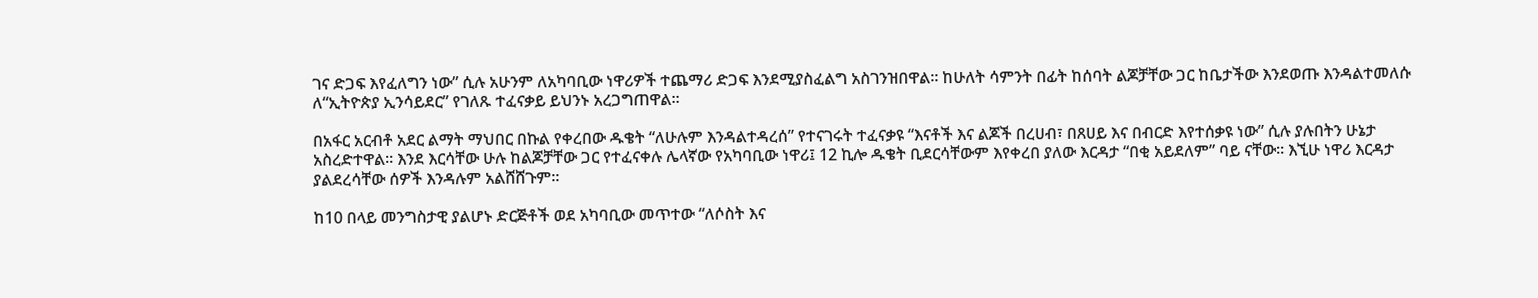ገና ድጋፍ እየፈለግን ነው” ሲሉ አሁንም ለአካባቢው ነዋሪዎች ተጨማሪ ድጋፍ እንደሚያስፈልግ አስገንዝበዋል። ከሁለት ሳምንት በፊት ከሰባት ልጆቻቸው ጋር ከቤታችው እንደወጡ እንዳልተመለሱ ለ“ኢትዮጵያ ኢንሳይደር” የገለጹ ተፈናቃይ ይህንኑ አረጋግጠዋል።

በአፋር አርብቶ አደር ልማት ማህበር በኩል የቀረበው ዱቄት “ለሁሉም እንዳልተዳረሰ” የተናገሩት ተፈናቃዩ “እናቶች እና ልጆች በረሀብ፣ በጸሀይ እና በብርድ እየተሰቃዩ ነው” ሲሉ ያሉበትን ሁኔታ አስረድተዋል። እንደ እርሳቸው ሁሉ ከልጆቻቸው ጋር የተፈናቀሉ ሌላኛው የአካባቢው ነዋሪ፤ 12 ኪሎ ዱቄት ቢደርሳቸውም እየቀረበ ያለው እርዳታ “በቂ አይደለም” ባይ ናቸው። እኚሁ ነዋሪ እርዳታ ያልደረሳቸው ሰዎች እንዳሉም አልሸሸጉም።

ከ10 በላይ መንግስታዊ ያልሆኑ ድርጅቶች ወደ አካባቢው መጥተው “ለሶስት እና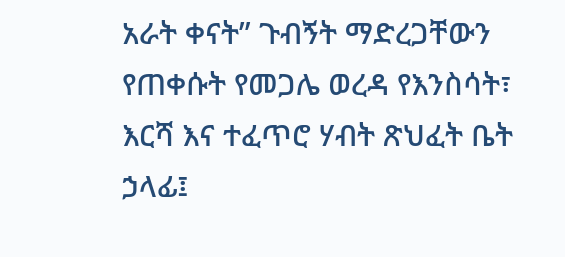አራት ቀናት” ጉብኝት ማድረጋቸውን የጠቀሱት የመጋሌ ወረዳ የእንስሳት፣ እርሻ እና ተፈጥሮ ሃብት ጽህፈት ቤት ኃላፊ፤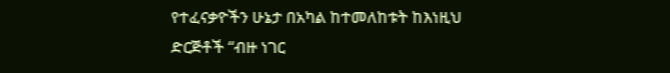የተፈናቃዮችን ሁኔታ በአካል ከተመለከቱት ከእነዚህ ድርጅቶች “ብዙ ነገር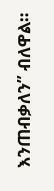እንጠብቃለን” ብለዋል።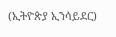(ኢትዮጵያ ኢንሳይደር)